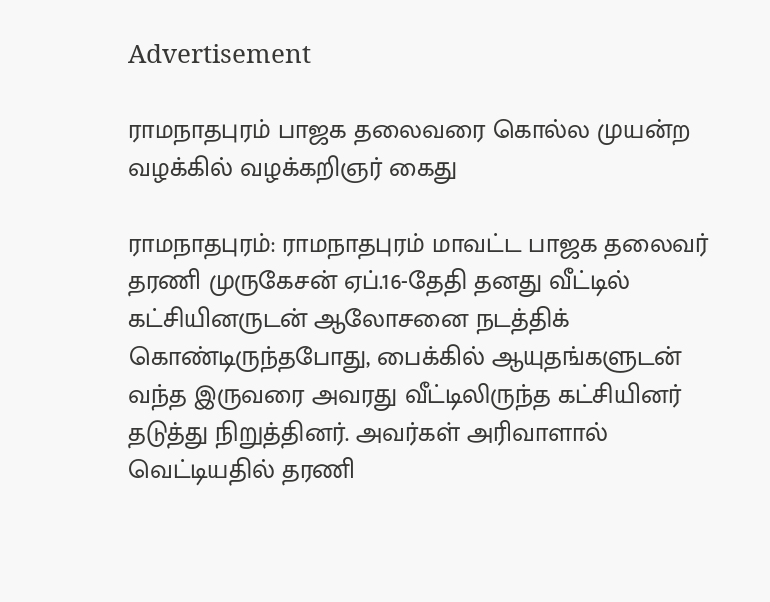Advertisement

ராமநாதபுரம் பாஜக தலைவரை கொல்ல முயன்ற வழக்கில் வழக்கறிஞர் கைது

ராமநாதபுரம்: ராமநாதபுரம் மாவட்ட பாஜக தலைவர் தரணி முருகேசன் ஏப்.16-தேதி தனது வீட்டில் கட்சியினருடன் ஆலோசனை நடத்திக் கொண்டிருந்தபோது, பைக்கில் ஆயுதங்களுடன் வந்த இருவரை அவரது வீட்டிலிருந்த கட்சியினர் தடுத்து நிறுத்தினர். அவர்கள் அரிவாளால் வெட்டியதில் தரணி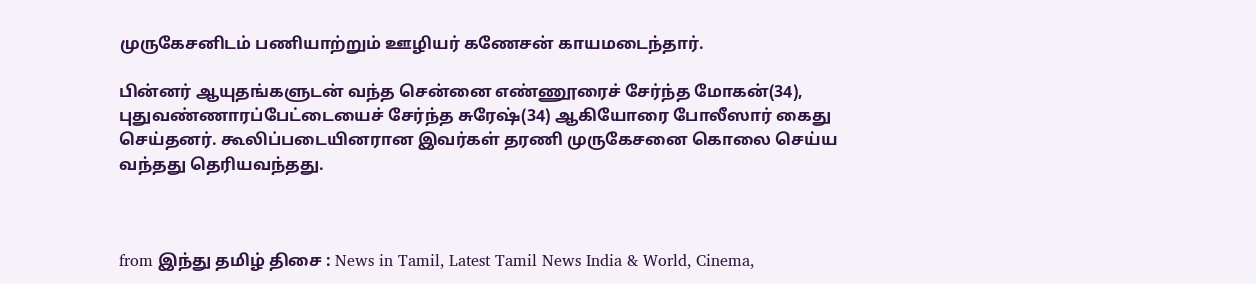முருகேசனிடம் பணியாற்றும் ஊழியர் கணேசன் காயமடைந்தார்.

பின்னர் ஆயுதங்களுடன் வந்த சென்னை எண்ணூரைச் சேர்ந்த மோகன்(34), புதுவண்ணாரப்பேட்டையைச் சேர்ந்த சுரேஷ்(34) ஆகியோரை போலீஸார் கைது செய்தனர். கூலிப்படையினரான இவர்கள் தரணி முருகேசனை கொலை செய்ய வந்தது தெரியவந்தது.



from இந்து தமிழ் திசை : News in Tamil, Latest Tamil News India & World, Cinema,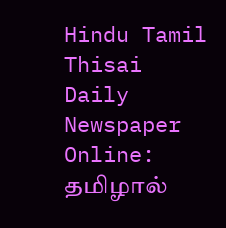Hindu Tamil Thisai Daily Newspaper Online: தமிழால்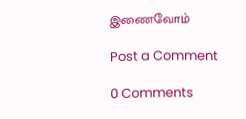இணைவோம்

Post a Comment

0 Comments